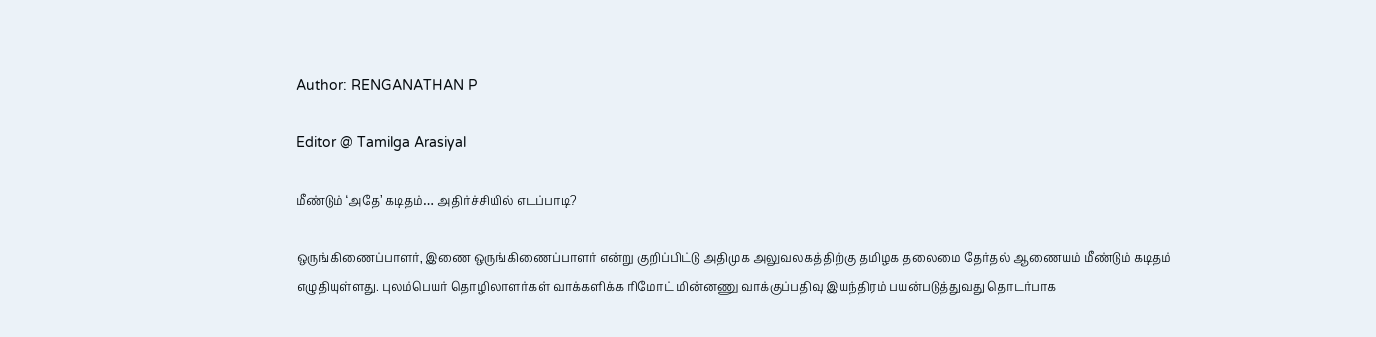Author: RENGANATHAN P

Editor @ Tamilga Arasiyal

மீண்டும் ‘அதே’ கடிதம்… அதிர்ச்சியில் எடப்பாடி?

ஒருங்கிணைப்பாளர், இணை ஒருங்கிணைப்பாளர் என்று குறிப்பிட்டு அதிமுக அலுவலகத்திற்கு தமிழக தலைமை தேர்தல் ஆணையம் மீண்டும் கடிதம் எழுதியுள்ளது. புலம்பெயர் தொழிலாளர்கள் வாக்களிக்க ரிமோட் மின்னணு வாக்குப்பதிவு இயந்திரம் பயன்படுத்துவது தொடர்பாக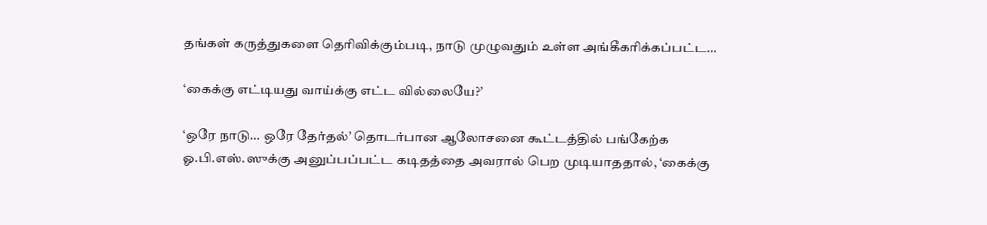தங்கள் கருத்துகளை தெரிவிக்கும்படி, நாடு முழுவதும் உள்ள அங்கீகரிக்கப்பட்ட…

‘கைக்கு எட்டியது வாய்க்கு எட்ட வில்லையே?’

‘ஒரே நாடு… ஒரே தேர்தல்’ தொடர்பான ஆலோசனை கூட்டத்தில் பங்கேற்க ஓ.பி.எஸ்.ஸுக்கு அனுப்பப்பட்ட கடிதத்தை அவரால் பெற முடியாததால், ‘கைக்கு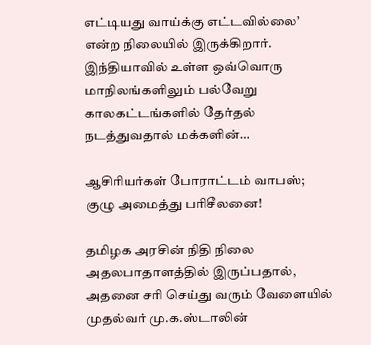எட்டியது வாய்க்கு எட்டவில்லை’ என்ற நிலையில் இருக்கிறார். இந்தியாவில் உள்ள ஒவ்வொரு மாநிலங்களிலும் பல்வேறு காலகட்டங்களில் தேர்தல் நடத்துவதால் மக்களின்…

ஆசிரியர்கள் போராட்டம் வாபஸ்; குழு அமைத்து பரிசீலனை!

தமிழக அரசின் நிதி நிலை அதலபாதாளத்தில் இருப்பதால், அதனை சரி செய்து வரும் வேளையில் முதல்வர் மு.க.ஸ்டாலின்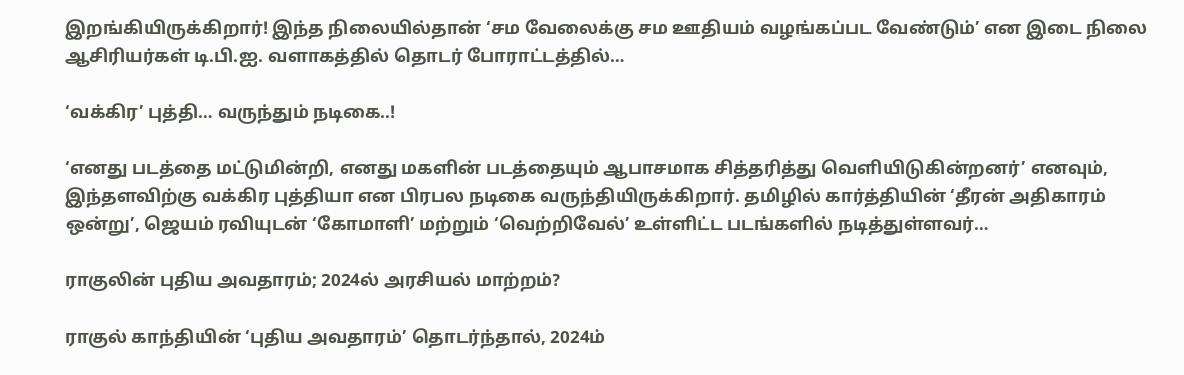இறங்கியிருக்கிறார்! இந்த நிலையில்தான் ‘சம வேலைக்கு சம ஊதியம் வழங்கப்பட வேண்டும்’ என இடை நிலை ஆசிரியர்கள் டி.பி.ஐ. வளாகத்தில் தொடர் போராட்டத்தில்…

‘வக்கிர’ புத்தி… வருந்தும் நடிகை..!

‘எனது படத்தை மட்டுமின்றி, எனது மகளின் படத்தையும் ஆபாசமாக சித்தரித்து வெளியிடுகின்றனர்’ எனவும், இந்தளவிற்கு வக்கிர புத்தியா என பிரபல நடிகை வருந்தியிருக்கிறார். தமிழில் கார்த்தியின் ‘தீரன் அதிகாரம் ஒன்று’, ஜெயம் ரவியுடன் ‘கோமாளி’ மற்றும் ‘வெற்றிவேல்’ உள்ளிட்ட படங்களில் நடித்துள்ளவர்…

ராகுலின் புதிய அவதாரம்; 2024ல் அரசியல் மாற்றம்?

ராகுல் காந்தியின் ‘புதிய அவதாரம்’ தொடர்ந்தால், 2024ம்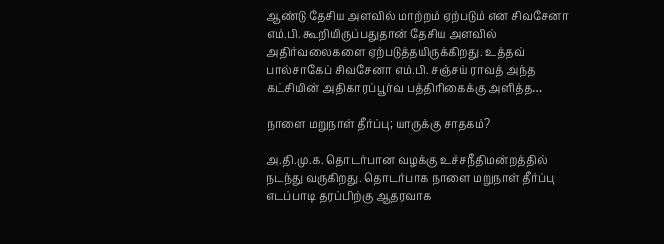ஆண்டு தேசிய அளவில் மாற்றம் ஏற்படும் என சிவசேனா எம்.பி. கூறியிருப்பதுதான் தேசிய அளவில் அதிர்வலைகளை ஏற்படுத்தயிருக்கிறது. உத்தவ் பால்சாகேப் சிவசேனா எம்.பி. சஞ்சய் ராவத் அந்த கட்சியின் அதிகாரப்பூர்வ பத்திரிகைக்கு அளித்த…

நாளை மறுநாள் தீர்ப்பு; யாருக்கு சாதகம்?

அ.தி.மு.க. தொடர்பான வழக்கு உச்சநீதிமன்றத்தில் நடந்து வருகிறது. தொடர்பாக நாளை மறுநாள் தீர்ப்பு எடப்பாடி தரப்பிற்கு ஆதரவாக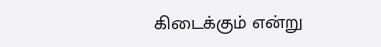கிடைக்கும் என்று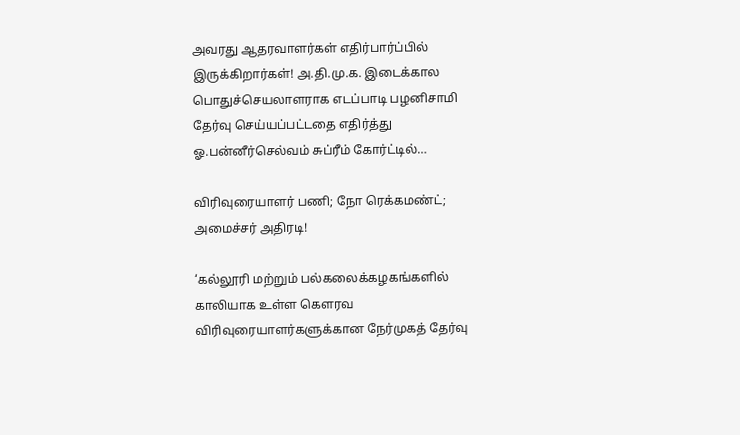அவரது ஆதரவாளர்கள் எதிர்பார்ப்பில் இருக்கிறார்கள்! அ.தி.மு.க. இடைக்கால பொதுச்செயலாளராக எடப்பாடி பழனிசாமி தேர்வு செய்யப்பட்டதை எதிர்த்து ஓ.பன்னீர்செல்வம் சுப்ரீம் கோர்ட்டில்…

விரிவுரையாளர் பணி; நோ ரெக்கமண்ட்; அமைச்சர் அதிரடி!

‘கல்லூரி மற்றும் பல்கலைக்கழகங்களில் காலியாக உள்ள கௌரவ விரிவுரையாளர்களுக்கான நேர்முகத் தேர்வு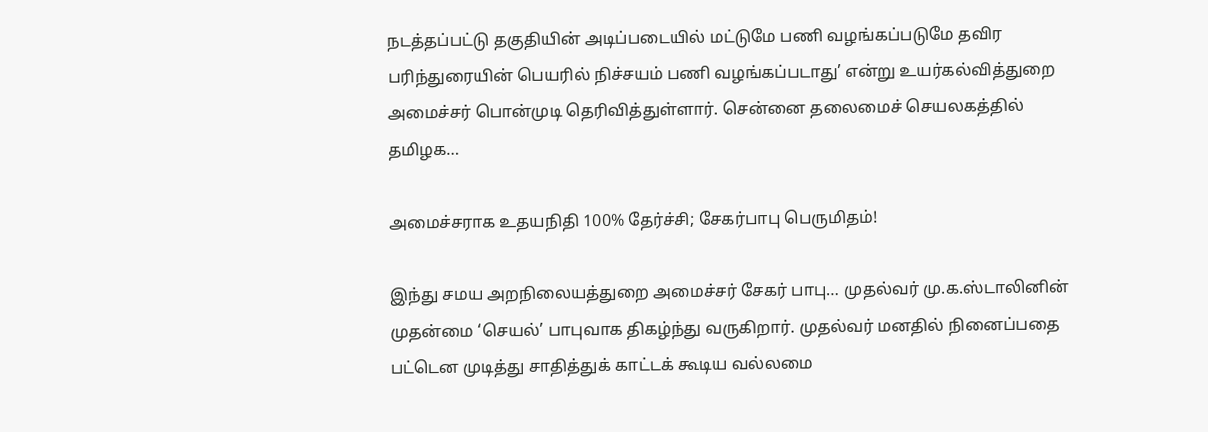நடத்தப்பட்டு தகுதியின் அடிப்படையில் மட்டுமே பணி வழங்கப்படுமே தவிர பரிந்துரையின் பெயரில் நிச்சயம் பணி வழங்கப்படாது’ என்று உயர்கல்வித்துறை அமைச்சர் பொன்முடி தெரிவித்துள்ளார். சென்னை தலைமைச் செயலகத்தில் தமிழக…

அமைச்சராக உதயநிதி 100% தேர்ச்சி; சேகர்பாபு பெருமிதம்!

இந்து சமய அறநிலையத்துறை அமைச்சர் சேகர் பாபு… முதல்வர் மு.க.ஸ்டாலினின் முதன்மை ‘செயல்’ பாபுவாக திகழ்ந்து வருகிறார். முதல்வர் மனதில் நினைப்பதை பட்டென முடித்து சாதித்துக் காட்டக் கூடிய வல்லமை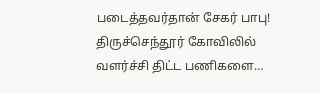படைத்தவர்தான் சேகர் பாபு! திருச்செந்தூர் கோவிலில் வளர்ச்சி திட்ட பணிகளை…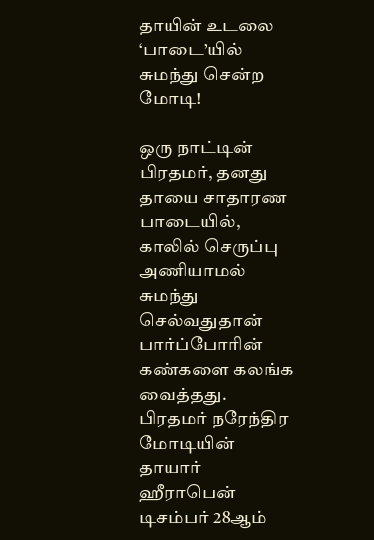தாயின் உடலை ‘பாடை’யில் சுமந்து சென்ற மோடி!

ஒரு நாட்டின் பிரதமர், தனது தாயை சாதாரண பாடையில், காலில் செருப்பு அணியாமல் சுமந்து செல்வதுதான் பார்ப்போரின் கண்களை கலங்க வைத்தது. பிரதமர் நரேந்திர மோடியின் தாயார் ஹீராபென் டிசம்பர் 28ஆம்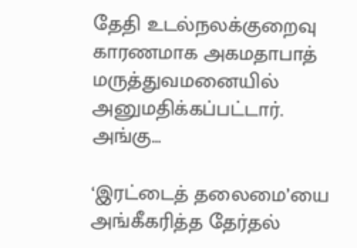தேதி உடல்நலக்குறைவு காரணமாக அகமதாபாத் மருத்துவமனையில் அனுமதிக்கப்பட்டார். அங்கு…

‘இரட்டைத் தலைமை’யை அங்கீகரித்த தேர்தல்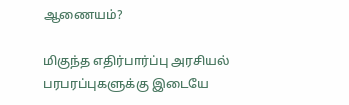ஆணையம்?

மிகுந்த எதிர்பார்ப்பு அரசியல் பரபரப்புகளுக்கு இடையே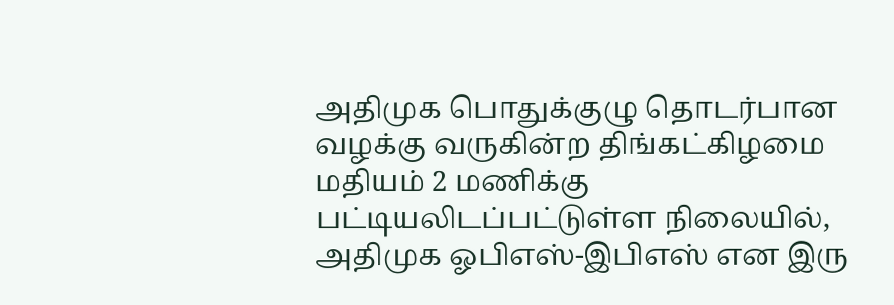அதிமுக பொதுக்குழு தொடர்பான வழக்கு வருகின்ற திங்கட்கிழமை மதியம் 2 மணிக்கு பட்டியலிடப்பட்டுள்ள நிலையில், அதிமுக ஓபிஎஸ்-இபிஎஸ் என இரு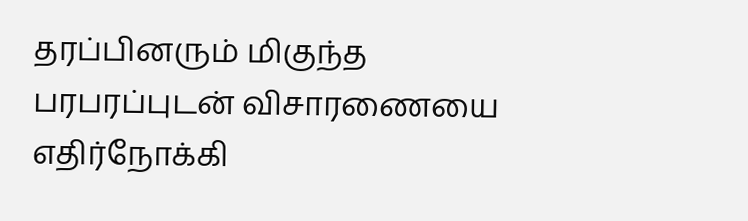தரப்பினரும் மிகுந்த பரபரப்புடன் விசாரணையை எதிர்நோக்கி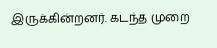இருக்கின்றனர். கடந்த முறை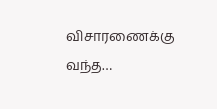விசாரணைக்கு வந்த…